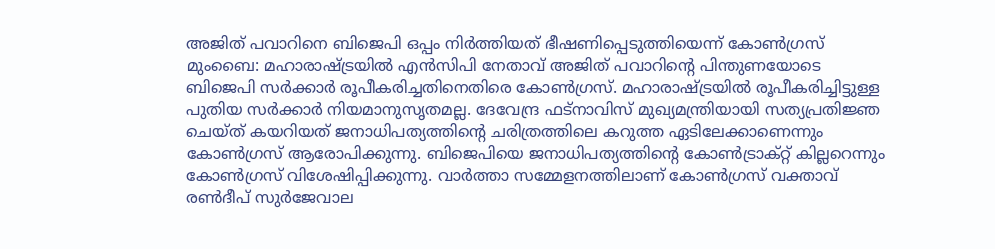അജിത് പവാറിനെ ബിജെപി ഒപ്പം നിർത്തിയത് ഭീഷണിപ്പെടുത്തിയെന്ന് കോൺഗ്രസ്
മുംബൈ: മഹാരാഷ്ട്രയിൽ എൻസിപി നേതാവ് അജിത് പവാറിന്റെ പിന്തുണയോടെ ബിജെപി സർക്കാർ രൂപീകരിച്ചതിനെതിരെ കോൺഗ്രസ്. മഹാരാഷ്ട്രയിൽ രൂപീകരിച്ചിട്ടുള്ള പുതിയ സർക്കാർ നിയമാനുസൃതമല്ല. ദേവേന്ദ്ര ഫട്നാവിസ് മുഖ്യമന്ത്രിയായി സത്യപ്രതിജ്ഞ ചെയ്ത് കയറിയത് ജനാധിപത്യത്തിന്റെ ചരിത്രത്തിലെ കറുത്ത ഏടിലേക്കാണെന്നും കോൺഗ്രസ് ആരോപിക്കുന്നു. ബിജെപിയെ ജനാധിപത്യത്തിന്റെ കോൺട്രാക്റ്റ് കില്ലറെന്നും കോൺഗ്രസ് വിശേഷിപ്പിക്കുന്നു. വാർത്താ സമ്മേളനത്തിലാണ് കോൺഗ്രസ് വക്താവ് രൺദീപ് സുർജേവാല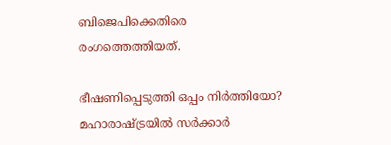ബിജെപിക്കെതിരെ രംഗത്തെത്തിയത്.

ഭീഷണിപ്പെടുത്തി ഒപ്പം നിർത്തിയോ?
മഹാരാഷ്ട്രയിൽ സർക്കാർ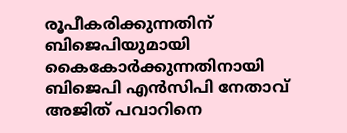രൂപീകരിക്കുന്നതിന് ബിജെപിയുമായി കൈകോർക്കുന്നതിനായി ബിജെപി എൻസിപി നേതാവ് അജിത് പവാറിനെ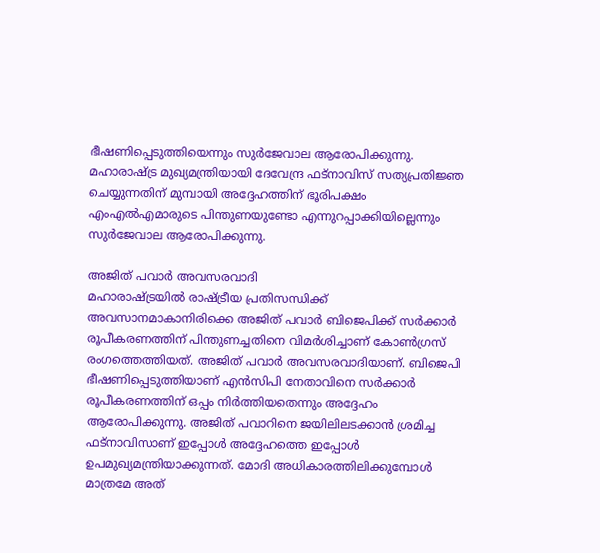ഭീഷണിപ്പെടുത്തിയെന്നും സുർജേവാല ആരോപിക്കുന്നു. മഹാരാഷ്ട്ര മുഖ്യമന്ത്രിയായി ദേവേന്ദ്ര ഫട്നാവിസ് സത്യപ്രതിജ്ഞ ചെയ്യുന്നതിന് മുമ്പായി അദ്ദേഹത്തിന് ഭൂരിപക്ഷം എംഎൽഎമാരുടെ പിന്തുണയുണ്ടോ എന്നുറപ്പാക്കിയില്ലെന്നും സുർജേവാല ആരോപിക്കുന്നു.

അജിത് പവാർ അവസരവാദി
മഹാരാഷ്ട്രയിൽ രാഷ്ട്രീയ പ്രതിസന്ധിക്ക് അവസാനമാകാനിരിക്കെ അജിത് പവാർ ബിജെപിക്ക് സർക്കാർ രൂപീകരണത്തിന് പിന്തുണച്ചതിനെ വിമർശിച്ചാണ് കോൺഗ്രസ് രംഗത്തെത്തിയത്. അജിത് പവാർ അവസരവാദിയാണ്. ബിജെപി ഭീഷണിപ്പെടുത്തിയാണ് എൻസിപി നേതാവിനെ സർക്കാർ രൂപീകരണത്തിന് ഒപ്പം നിർത്തിയതെന്നും അദ്ദേഹം ആരോപിക്കുന്നു. അജിത് പവാറിനെ ജയിലിലടക്കാൻ ശ്രമിച്ച ഫട്നാവിസാണ് ഇപ്പോൾ അദ്ദേഹത്തെ ഇപ്പോൾ ഉപമുഖ്യമന്ത്രിയാക്കുന്നത്. മോദി അധികാരത്തിലിക്കുമ്പോൾ മാത്രമേ അത്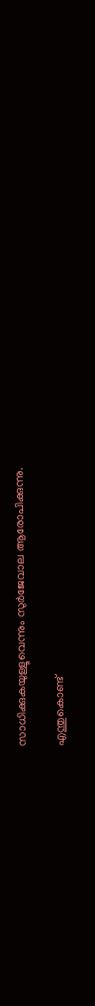സാധിക്കുകയുള്ളൂവെന്നും സുർജേവാല ആരോപിക്കുന്നു.

എന്തുകൊണ്ട്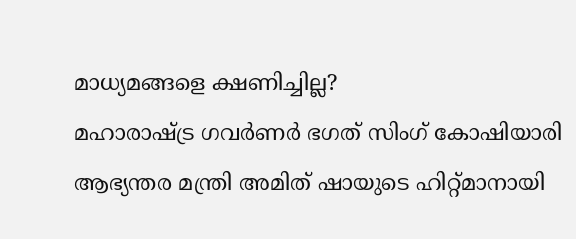മാധ്യമങ്ങളെ ക്ഷണിച്ചില്ല?
മഹാരാഷ്ട്ര ഗവർണർ ഭഗത് സിംഗ് കോഷിയാരി ആഭ്യന്തര മന്ത്രി അമിത് ഷായുടെ ഹിറ്റ്മാനായി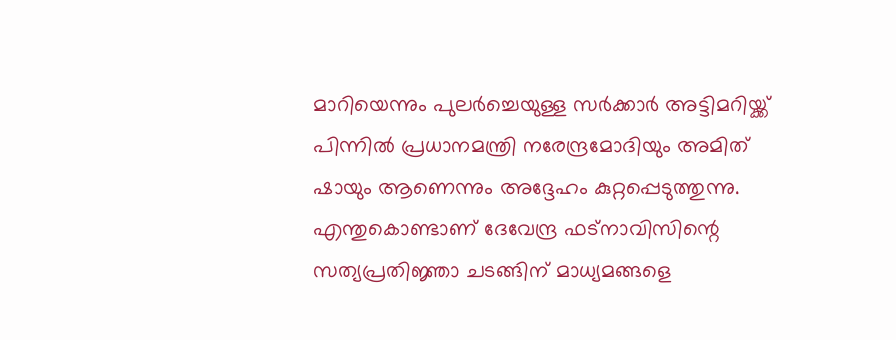മാറിയെന്നും പുലർച്ചെയുള്ള സർക്കാർ അട്ടിമറിയ്ക്ക് പിന്നിൽ പ്രധാനമന്ത്രി നരേന്ദ്രമോദിയും അമിത് ഷായും ആണെന്നും അദ്ദേഹം കുറ്റപ്പെടുത്തുന്നു. എന്തുകൊണ്ടാണ് ദേവേന്ദ്ര ഫട്നാവിസിന്റെ സത്യപ്രതിജ്ഞാ ചടങ്ങിന് മാധ്യമങ്ങളെ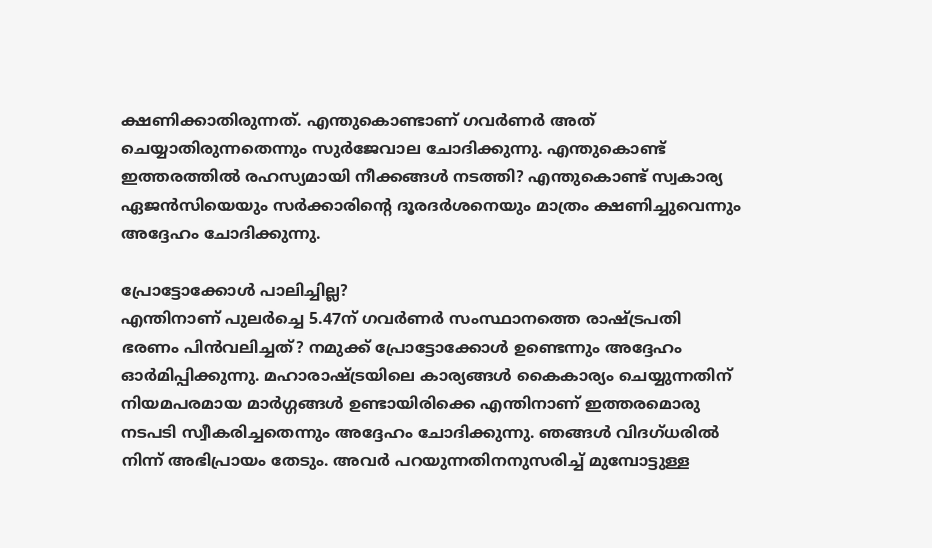ക്ഷണിക്കാതിരുന്നത്. എന്തുകൊണ്ടാണ് ഗവർണർ അത് ചെയ്യാതിരുന്നതെന്നും സുർജേവാല ചോദിക്കുന്നു. എന്തുകൊണ്ട് ഇത്തരത്തിൽ രഹസ്യമായി നീക്കങ്ങൾ നടത്തി? എന്തുകൊണ്ട് സ്വകാര്യ ഏജൻസിയെയും സർക്കാരിന്റെ ദൂരദർശനെയും മാത്രം ക്ഷണിച്ചുവെന്നും അദ്ദേഹം ചോദിക്കുന്നു.

പ്രോട്ടോക്കോൾ പാലിച്ചില്ല?
എന്തിനാണ് പുലർച്ചെ 5.47ന് ഗവർണർ സംസ്ഥാനത്തെ രാഷ്ട്രപതി ഭരണം പിൻവലിച്ചത്? നമുക്ക് പ്രോട്ടോക്കോൾ ഉണ്ടെന്നും അദ്ദേഹം ഓർമിപ്പിക്കുന്നു. മഹാരാഷ്ട്രയിലെ കാര്യങ്ങൾ കൈകാര്യം ചെയ്യുന്നതിന് നിയമപരമായ മാർഗ്ഗങ്ങൾ ഉണ്ടായിരിക്കെ എന്തിനാണ് ഇത്തരമൊരു നടപടി സ്വീകരിച്ചതെന്നും അദ്ദേഹം ചോദിക്കുന്നു. ഞങ്ങൾ വിദഗ്ധരിൽ നിന്ന് അഭിപ്രായം തേടും. അവർ പറയുന്നതിനനുസരിച്ച് മുമ്പോട്ടുള്ള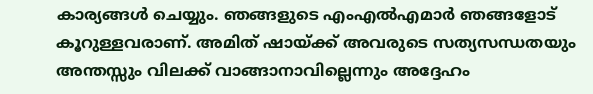കാര്യങ്ങൾ ചെയ്യും. ഞങ്ങളുടെ എംഎൽഎമാർ ഞങ്ങളോട് കൂറുള്ളവരാണ്. അമിത് ഷായ്ക്ക് അവരുടെ സത്യസന്ധതയും അന്തസ്സും വിലക്ക് വാങ്ങാനാവില്ലെന്നും അദ്ദേഹം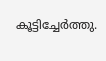കൂട്ടിച്ചേർത്തു.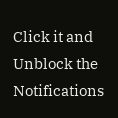Click it and Unblock the Notifications